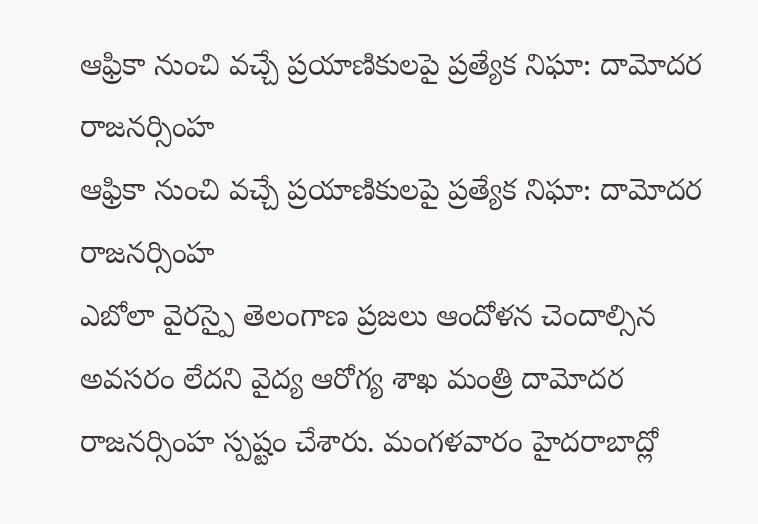ఆఫ్రికా నుంచి వచ్చే ప్రయాణికులపై ప్రత్యేక నిఘా: దామోదర రాజనర్సింహ
ఆఫ్రికా నుంచి వచ్చే ప్రయాణికులపై ప్రత్యేక నిఘా: దామోదర రాజనర్సింహ
ఎబోలా వైరస్పై తెలంగాణ ప్రజలు ఆందోళన చెందాల్సిన అవసరం లేదని వైద్య ఆరోగ్య శాఖ మంత్రి దామోదర రాజనర్సింహ స్పష్టం చేశారు. మంగళవారం హైదరాబాద్లో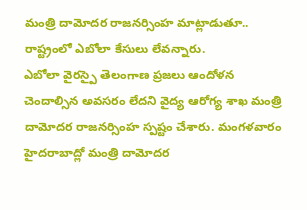మంత్రి దామోదర రాజనర్సింహ మాట్లాడుతూ.. రాష్ట్రంలో ఎబోలా కేసులు లేవన్నారు.
ఎబోలా వైరస్పై తెలంగాణ ప్రజలు ఆందోళన చెందాల్సిన అవసరం లేదని వైద్య ఆరోగ్య శాఖ మంత్రి దామోదర రాజనర్సింహ స్పష్టం చేశారు. మంగళవారం హైదరాబాద్లో మంత్రి దామోదర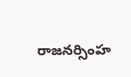రాజనర్సింహ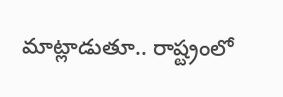మాట్లాడుతూ.. రాష్ట్రంలో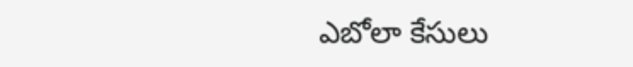ఎబోలా కేసులు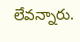లేవన్నారు.